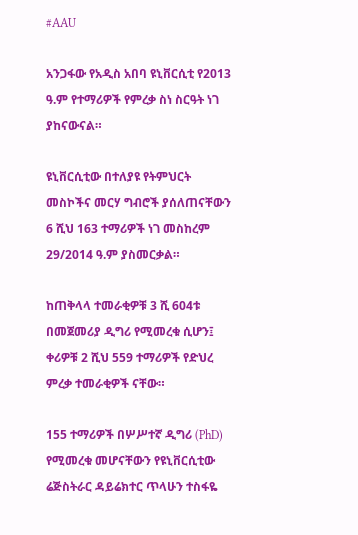#AAU

አንጋፋው የአዲስ አበባ ዩኒቨርሲቲ የ2013 ዓ.ም የተማሪዎች የምረቃ ስነ ስርዓት ነገ ያከናውናል።

ዩኒቨርሲቲው በተለያዩ የትምህርት መስኮችና መርሃ ግብሮች ያሰለጠናቸውን 6 ሺህ 163 ተማሪዎች ነገ መስከረም 29/2014 ዓ.ም ያስመርቃል።

ከጠቅላላ ተመራቂዎቹ 3 ሺ 604ቱ በመጀመሪያ ዲግሪ የሚመረቁ ሲሆን፤ ቀሪዎቹ 2 ሺህ 559 ተማሪዎች የድህረ ምረቃ ተመራቂዎች ናቸው።

155 ተማሪዎች በሦሥተኛ ዲግሪ (PhD) የሚመረቁ መሆናቸውን የዩኒቨርሲቲው ሬጅስትራር ዳይሬክተር ጥላሁን ተስፋዬ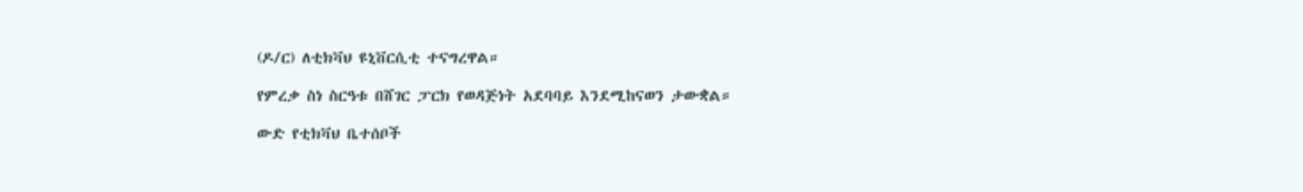(ዶ/ር) ለቲክቫህ ዩኒቨርሲቲ ተናግረዋል።

የምረቃ ስነ ስርዓቱ በሸገር ፓርክ የወዳጅነት አደባባይ እንደሚከናወን ታውቋል።

ውድ የቲክቫህ ቤተሰቦች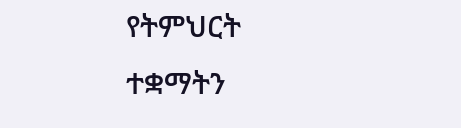የትምህርት ተቋማትን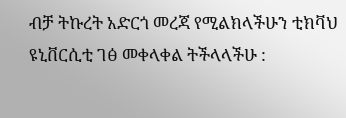ብቻ ትኩረት አድርጎ መረጃ የሚልክላችሁን ቲክቫህ ዩኒቨርሲቲ ገፅ መቀላቀል ትችላላችሁ :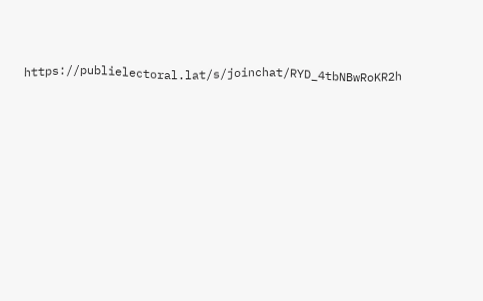https://publielectoral.lat/s/joinchat/RYD_4tbNBwRoKR2h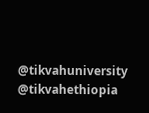@tikvahuniversity @tikvahethiopia